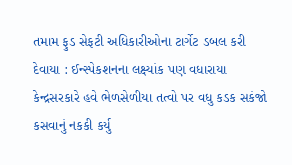તમામ ફુડ સેફટી અધિકારીઓના ટાર્ગેટ ડબલ કરી દેવાયા : ઈન્સ્પેકશનના લક્ષ્યાંક પણ વધારાયા
કેન્દ્રસરકારે હવે ભેળસેળીયા તત્વો પર વધુ કડક સકંજો કસવાનું નકકી કર્યુ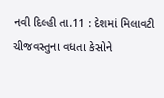નવી દિલ્હી તા.11 : દેશમાં મિલાવટી ચીજવસ્તુના વધતા કેસોને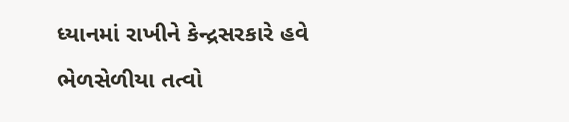ધ્યાનમાં રાખીને કેન્દ્રસરકારે હવે ભેળસેળીયા તત્વો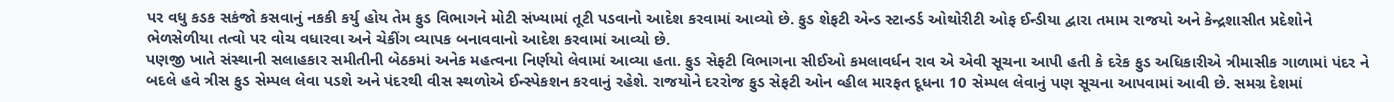પર વધુ કડક સકંજો કસવાનું નકકી કર્યુ હોય તેમ ફુડ વિભાગને મોટી સંખ્યામાં તૂટી પડવાનો આદેશ કરવામાં આવ્યો છે. ફુડ શેફટી એન્ડ સ્ટાન્ડર્ડ ઓથોરીટી ઓફ ઈન્ડીયા દ્વારા તમામ રાજયો અને કેન્દ્રશાસીત પ્રદેશોને ભેળસેળીયા તત્વો પર વોચ વધારવા અને ચેકીંગ વ્યાપક બનાવવાનો આદેશ કરવામાં આવ્યો છે.
પણજી ખાતે સંસ્થાની સલાહકાર સમીતીની બેઠકમાં અનેક મહત્વના નિર્ણયો લેવામાં આવ્યા હતા. ફુડ સેફટી વિભાગના સીઈઓ કમલાવર્ધન રાવ એ એવી સૂચના આપી હતી કે દરેક ફુડ અધિકારીએ ત્રીમાસીક ગાળામાં પંદર ને બદલે હવે ત્રીસ ફુડ સેમ્પલ લેવા પડશે અને પંદરથી વીસ સ્થળોએ ઈન્સ્પેકશન કરવાનું રહેશે. રાજયોને દરરોજ ફુડ સેફટી ઓન વ્હીલ મારફત દૂધના 10 સેમ્પલ લેવાનું પણ સૂચના આપવામાં આવી છે. સમગ્ર દેશમાં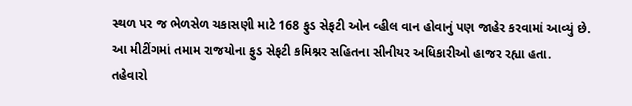સ્થળ પર જ ભેળસેળ ચકાસણી માટે 168 ફુડ સેફટી ઓન વ્હીલ વાન હોવાનું પણ જાહેર કરવામાં આવ્યું છે. આ મીટીંગમાં તમામ રાજયોના ફુડ સેફટી કમિશ્નર સહિતના સીનીયર અધિકારીઓ હાજર રહ્યા હતા.
તહેવારો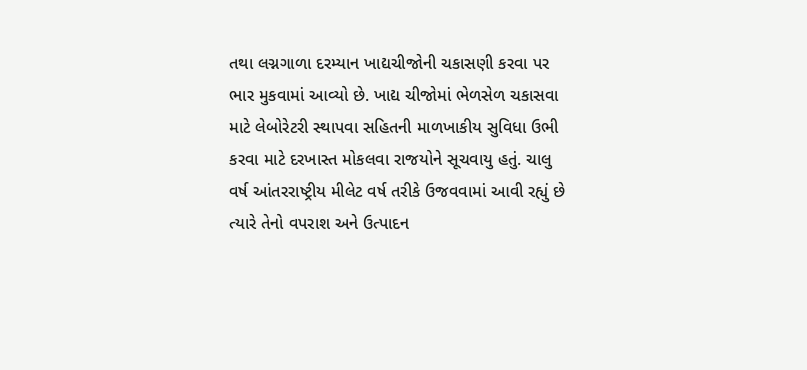તથા લગ્નગાળા દરમ્યાન ખાદ્યચીજોની ચકાસણી કરવા પર ભાર મુકવામાં આવ્યો છે. ખાદ્ય ચીજોમાં ભેળસેળ ચકાસવા માટે લેબોરેટરી સ્થાપવા સહિતની માળખાકીય સુવિધા ઉભી કરવા માટે દરખાસ્ત મોકલવા રાજયોને સૂચવાયુ હતું. ચાલુ વર્ષ આંતરરાષ્ટ્રીય મીલેટ વર્ષ તરીકે ઉજવવામાં આવી રહ્યું છે ત્યારે તેનો વપરાશ અને ઉત્પાદન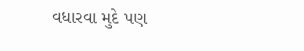વધારવા મુદે પણ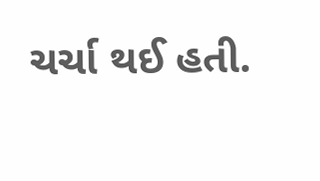ચર્ચા થઈ હતી.